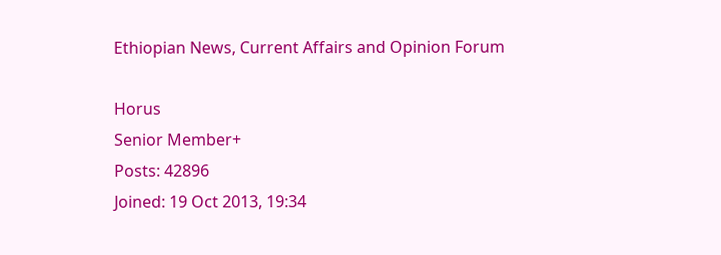Ethiopian News, Current Affairs and Opinion Forum

Horus
Senior Member+
Posts: 42896
Joined: 19 Oct 2013, 19:34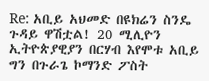Re: አቢይ አህመድ በዩክሬን ስንዴ ጉዳይ ዋሽቷል! 20 ሚሊዮን ኢትዮጵያዊያን በርሃብ እየሞቱ አቢይ ግን በጉራጌ ኮማንድ ፖስት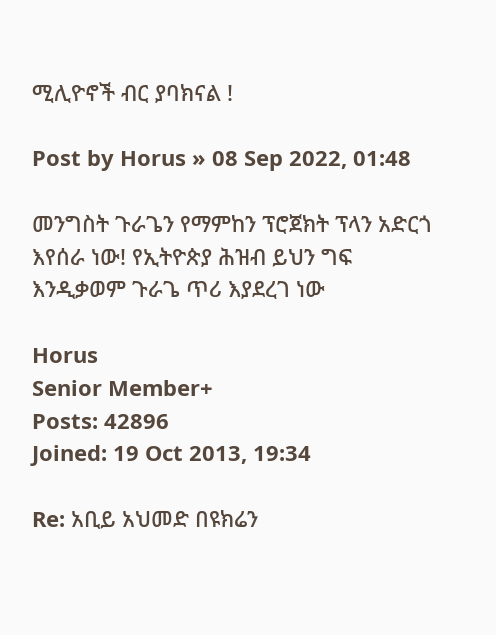ሚሊዮኖች ብር ያባክናል !

Post by Horus » 08 Sep 2022, 01:48

መንግስት ጉራጌን የማምከን ፕሮጀክት ፕላን አድርጎ እየሰራ ነው! የኢትዮጵያ ሕዝብ ይህን ግፍ እንዲቃወም ጉራጌ ጥሪ እያደረገ ነው

Horus
Senior Member+
Posts: 42896
Joined: 19 Oct 2013, 19:34

Re: አቢይ አህመድ በዩክሬን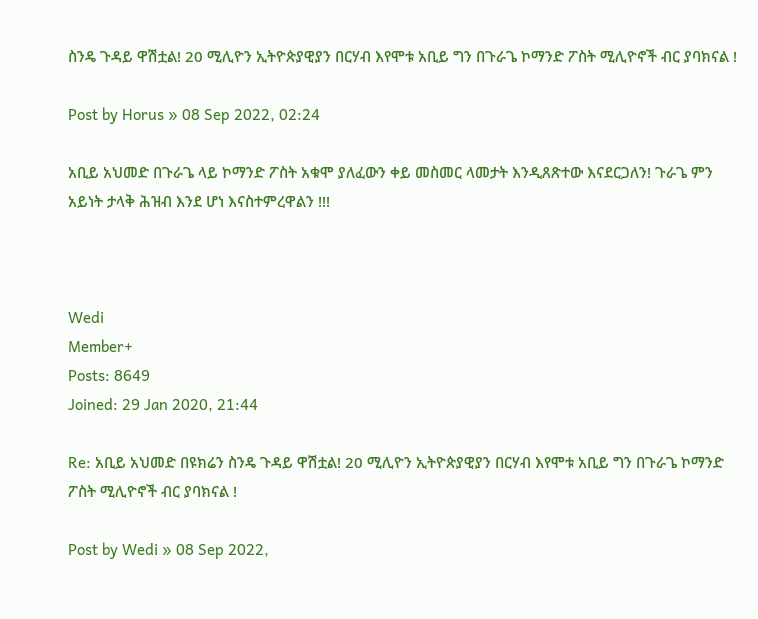ስንዴ ጉዳይ ዋሽቷል! 20 ሚሊዮን ኢትዮጵያዊያን በርሃብ እየሞቱ አቢይ ግን በጉራጌ ኮማንድ ፖስት ሚሊዮኖች ብር ያባክናል !

Post by Horus » 08 Sep 2022, 02:24

አቢይ አህመድ በጉራጌ ላይ ኮማንድ ፖስት አቁሞ ያለፈውን ቀይ መስመር ላመታት እንዲጸጽተው እናደርጋለን! ጉራጌ ምን አይነት ታላቅ ሕዝብ እንደ ሆነ እናስተምረዋልን !!!



Wedi
Member+
Posts: 8649
Joined: 29 Jan 2020, 21:44

Re: አቢይ አህመድ በዩክሬን ስንዴ ጉዳይ ዋሽቷል! 20 ሚሊዮን ኢትዮጵያዊያን በርሃብ እየሞቱ አቢይ ግን በጉራጌ ኮማንድ ፖስት ሚሊዮኖች ብር ያባክናል !

Post by Wedi » 08 Sep 2022,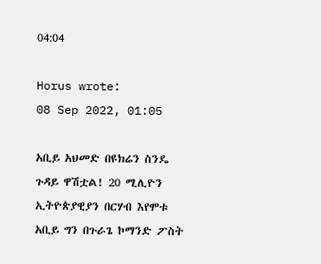04:04

Horus wrote:
08 Sep 2022, 01:05

አቢይ አህመድ በዩክሬን ስንዴ ጉዳይ ዋሽቷል! 20 ሚሊዮን ኢትዮጵያዊያን በርሃብ እየሞቱ አቢይ ግን በጉራጌ ኮማንድ ፖስት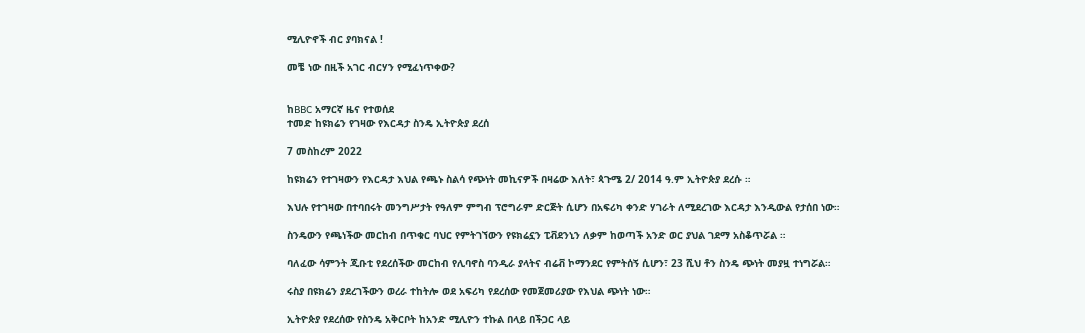ሚሊዮኖች ብር ያባክናል !

መቼ ነው በዚች አገር ብርሃን የሚፈነጥቀው?


ከBBC አማርኛ ዜና የተወሰደ
ተመድ ከዩክሬን የገዛው የእርዳታ ስንዴ ኢትዮጵያ ደረሰ

7 መስከረም 2022

ከዩክሬን የተገዛውን የእርዳታ እህል የጫኑ ስልሳ የጭነት መኪናዎች በዛሬው እለት፣ ጳጉሜ 2/ 2014 ዓ.ም ኢትዮጵያ ደረሱ ።

እህሉ የተገዛው በተባበሩት መንግሥታት የዓለም ምግብ ፕሮግራም ድርጅት ሲሆን በአፍሪካ ቀንድ ሃገራት ለሚደረገው እርዳታ እንዲውል የታሰበ ነው።

ስንዴውን የጫነችው መርከብ በጥቁር ባህር የምትገኘውን የዩክሬኗን ፒቭደንኒን ለቃም ከወጣች አንድ ወር ያህል ገደማ አስቆጥሯል ።

ባለፈው ሳምንት ጂቡቲ የደረሰችው መርከብ የሊባኖስ ባንዲራ ያላትና ብሬቭ ኮማንደር የምትሰኝ ሲሆን፣ 23 ሺህ ቶን ስንዴ ጭነት መያዟ ተነግሯል።

ሩስያ በዩክሬን ያደረገችውን ወረራ ተከትሎ ወደ አፍሪካ የደረሰው የመጀመሪያው የእህል ጭነት ነው።

ኢትዮጵያ የደረሰው የስንዴ አቅርቦት ከአንድ ሚሊዮን ተኩል በላይ በችጋር ላይ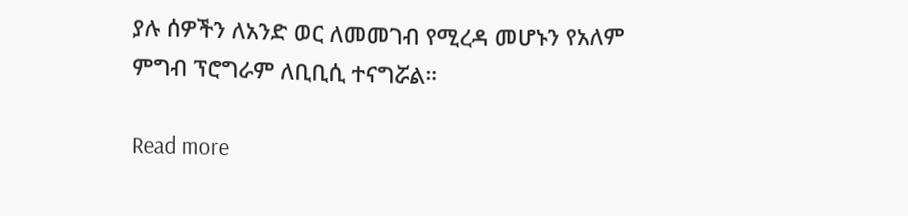ያሉ ሰዎችን ለአንድ ወር ለመመገብ የሚረዳ መሆኑን የአለም ምግብ ፕሮግራም ለቢቢሲ ተናግሯል።

Read more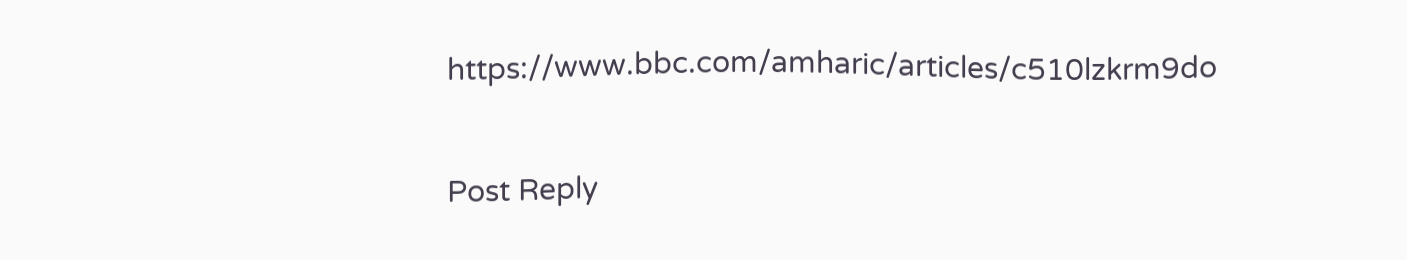https://www.bbc.com/amharic/articles/c510lzkrm9do

Post Reply